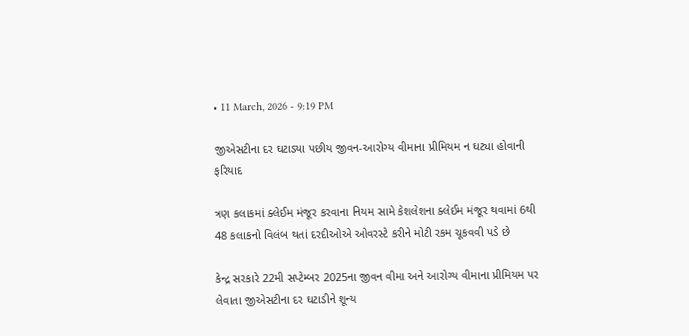• 11 March, 2026 - 9:19 PM

જીએસટીના દર ઘટાડ્યા પછીય જીવન-આરોગ્ય વીમાના પ્રીમિયમ ન ઘટ્યા હોવાની ફરિયાદ

ત્રણ કલાકમાં ક્લેઈમ મંજૂર કરવાના નિયમ સામે કેશલેશના ક્લેઈમ મંજૂર થવામાં 6થી 48 કલાકનો વિલંબ થતાં દરદીઓએ ઓવરસ્ટે કરીને મોટી રકમ ચૂકવવી પડે છે

કેન્દ્ર સરકારે 22મી સપ્ટેમ્બર 2025ના જીવન વીમા અને આરોગ્ય વીમાના પ્રીમિયમ પર લેવાતા જીએસટીના દર ઘટાડીને શૂન્ય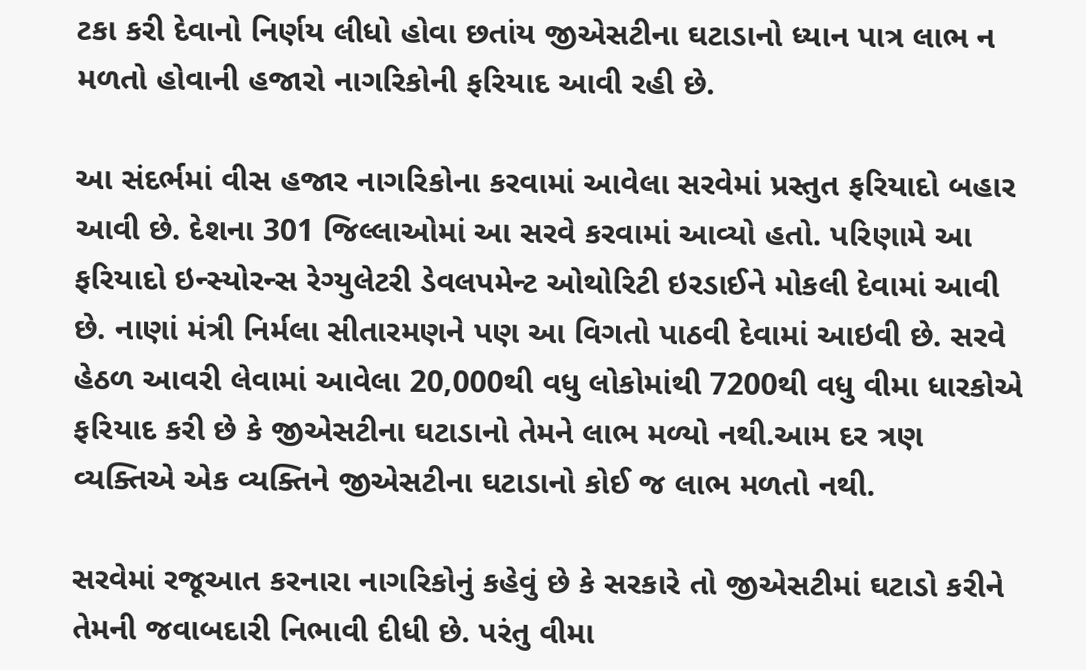ટકા કરી દેવાનો નિર્ણય લીધો હોવા છતાંય જીએસટીના ઘટાડાનો ધ્યાન પાત્ર લાભ ન મળતો હોવાની હજારો નાગરિકોની ફરિયાદ આવી રહી છે.

આ સંદર્ભમાં વીસ હજાર નાગરિકોના કરવામાં આવેલા સરવેમાં પ્રસ્તુત ફરિયાદો બહાર આવી છે. દેશના 301 જિલ્લાઓમાં આ સરવે કરવામાં આવ્યો હતો. પરિણામે આ ફરિયાદો ઇન્સ્યોરન્સ રેગ્યુલેટરી ડેવલપમેન્ટ ઓથોરિટી ઇરડાઈને મોકલી દેવામાં આવી છે. નાણાં મંત્રી નિર્મલા સીતારમણને પણ આ વિગતો પાઠવી દેવામાં આઇવી છે. સરવે હેઠળ આવરી લેવામાં આવેલા 20,000થી વધુ લોકોમાંથી 7200થી વધુ વીમા ધારકોએ ફરિયાદ કરી છે કે જીએસટીના ઘટાડાનો તેમને લાભ મળ્યો નથી.આમ દર ત્રણ વ્યક્તિએ એક વ્યક્તિને જીએસટીના ઘટાડાનો કોઈ જ લાભ મળતો નથી.

સરવેમાં રજૂઆત કરનારા નાગરિકોનું કહેવું છે કે સરકારે તો જીએસટીમાં ઘટાડો કરીને તેમની જવાબદારી નિભાવી દીધી છે. પરંતુ વીમા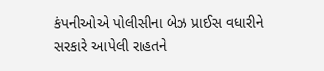કંપનીઓએ પોલીસીના બેઝ પ્રાઈસ વધારીને સરકારે આપેલી રાહતને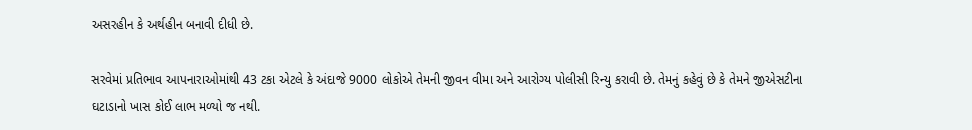અસરહીન કે અર્થહીન બનાવી દીધી છે.

સરવેમાં પ્રતિભાવ આપનારાઓમાંથી 43 ટકા એટલે કે અંદાજે 9000 લોકોએ તેમની જીવન વીમા અને આરોગ્ય પોલીસી રિન્યુ કરાવી છે. તેમનું કહેવું છે કે તેમને જીએસટીના ઘટાડાનો ખાસ કોઈ લાભ મળ્યો જ નથી.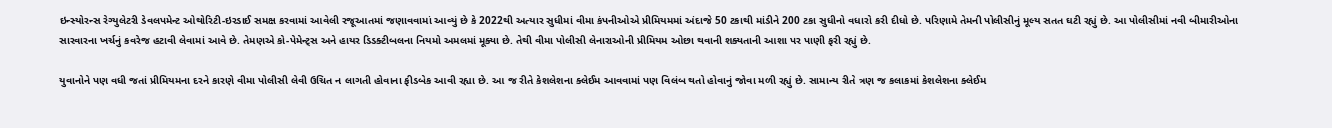ઇન્સ્યોરન્સ રેગ્યુલેટરી ડેવલપમેન્ટ ઓથોરિટી-ઇરડાઈ સમક્ષ કરવામાં આવેલી રજૂઆતમાં જણાવવામાં આવ્યું છે કે 2022થી અત્યાર સુધીમાં વીમા કંપનીઓએ પ્રીમિયમમાં અંદાજે 50 ટકાથી માંડીને 200 ટકા સુધીનો વધારો કરી દીધો છે. પરિણામે તેમની પોલીસીનું મૂલ્ય સતત ઘટી રહ્યું છે. આ પોલીસીમાં નવી બીમારીઓના સારવારના ખર્ચનું કવરેજ હટાવી લેવામાં આવે છે. તેમણએ કો-પેમેન્ટ્સ અને હાયર ડિડક્ટીબલના નિયમો અમલમાં મૂક્યા છે. તેથી વીમા પોલીસી લેનારાઓની પ્રીમિયમ ઓછા થવાની શક્યતાની આશા પર પાણી ફરી રહ્યું છે.

યુવાનોને પણ વધી જતાં પ્રીમિયમના દરને કારણે વીમા પોલીસી લેવી ઉચિત ન લાગતી હોવાના ફીડબેક આવી રહ્યા છે. આ જ રીતે કેશલેશના ક્લેઈમ આવવામાં પણ વિલંબ થતો હોવાનું જોવા મળી રહ્યું છે. સામાન્ય રીતે ત્રણ જ કલાકમાં કેશલેશના ક્લેઈમ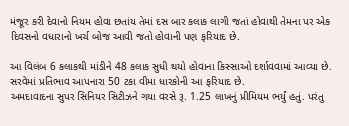મંજૂર કરી દેવાનો નિયમ હોવા છતાંય તેમાં દસ બાર કલાક લાગી જતાં હોવાથી તેમના પર એક દિવસનો વધારાનો ખર્ચ બોજ આવી જતો હોવાની પણ ફરિયાદ છે.

આ વિલંબ 6 કલાકથી માંડીને 48 કલાક સુધી થયો હોવાના કિસ્સાઓ દર્શાવવામાં આવ્યા છે. સરવેમાં પ્રતિભાવ આપનારા 50 ટકા વીમા ધારકોની આ ફરિયાદ છે.
અમદાવાદના સુપર સિનિયર સિટીઝને ગયા વરસે રૂ. 1.25 લાખનું પ્રીમિયમ ભર્યું હતું. પરંતુ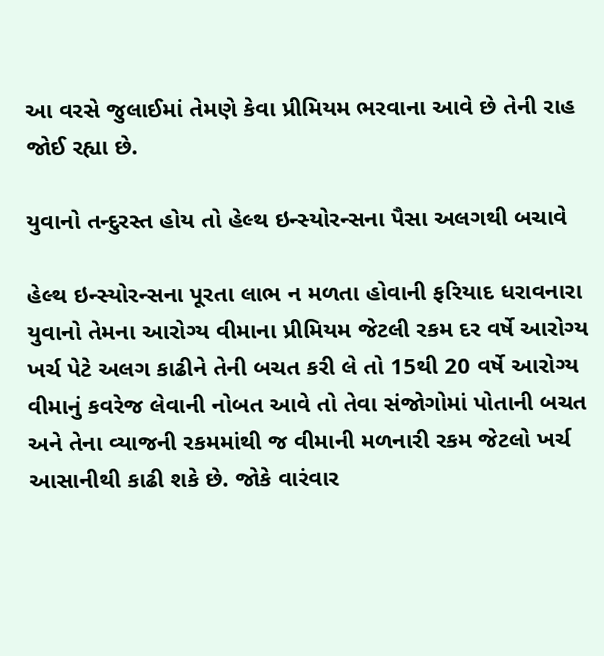આ વરસે જુલાઈમાં તેમણે કેવા પ્રીમિયમ ભરવાના આવે છે તેની રાહ જોઈ રહ્યા છે.

યુવાનો તન્દુરસ્ત હોય તો હેલ્થ ઇન્સ્યોરન્સના પૈસા અલગથી બચાવે

હેલ્થ ઇન્સ્યોરન્સના પૂરતા લાભ ન મળતા હોવાની ફરિયાદ ધરાવનારા યુવાનો તેમના આરોગ્ય વીમાના પ્રીમિયમ જેટલી રકમ દર વર્ષે આરોગ્ય ખર્ચ પેટે અલગ કાઢીને તેની બચત કરી લે તો 15થી 20 વર્ષે આરોગ્ય વીમાનું કવરેજ લેવાની નોબત આવે તો તેવા સંજોગોમાં પોતાની બચત અને તેના વ્યાજની રકમમાંથી જ વીમાની મળનારી રકમ જેટલો ખર્ચ આસાનીથી કાઢી શકે છે. જોકે વારંવાર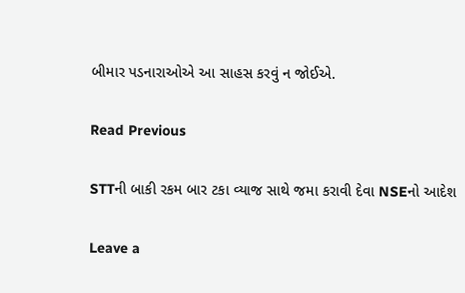બીમાર પડનારાઓએ આ સાહસ કરવું ન જોઈએ.

Read Previous

STTની બાકી રકમ બાર ટકા વ્યાજ સાથે જમા કરાવી દેવા NSEનો આદેશ

Leave a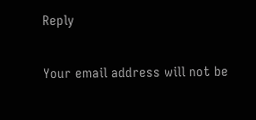Reply

Your email address will not be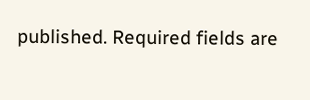published. Required fields are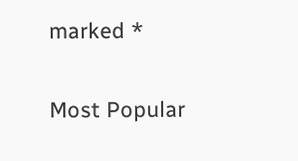marked *

Most Popular